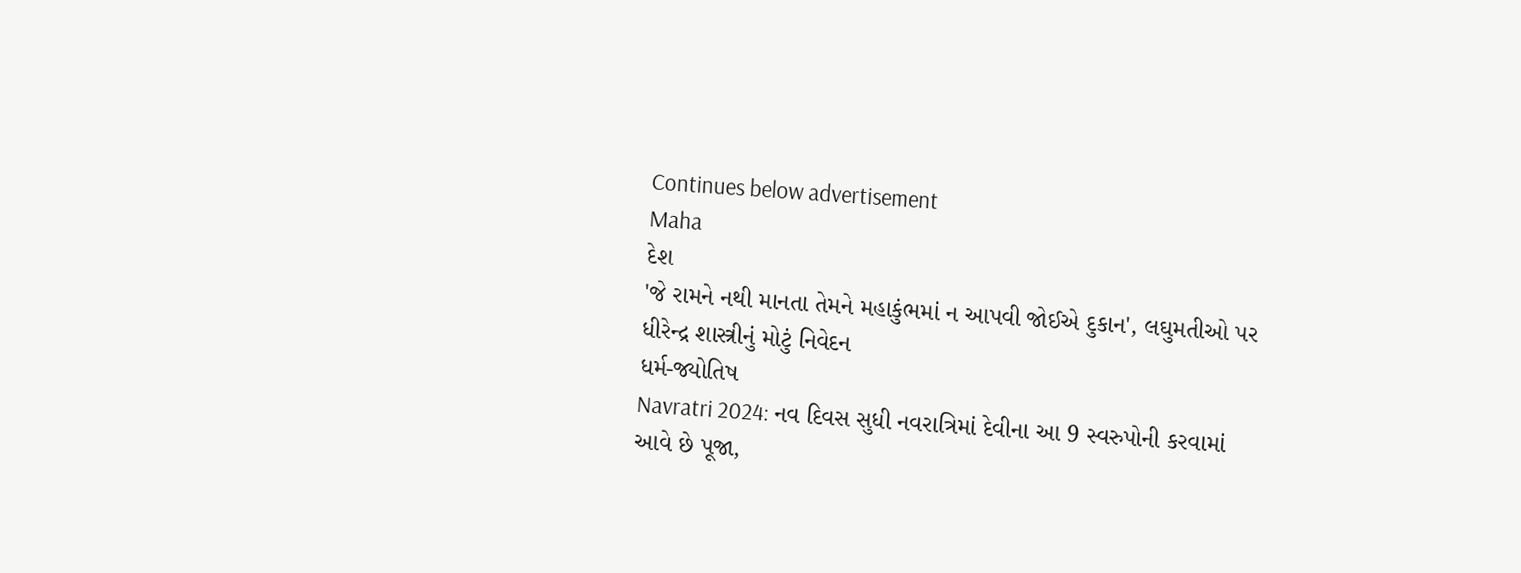Continues below advertisement
Maha
દેશ
'જે રામને નથી માનતા તેમને મહાકુંભમાં ન આપવી જોઈએ દુકાન', લઘુમતીઓ પર ધીરેન્દ્ર શાસ્ત્રીનું મોટું નિવેદન
ધર્મ-જ્યોતિષ
Navratri 2024: નવ દિવસ સુધી નવરાત્રિમાં દેવીના આ 9 સ્વરુપોની કરવામાં આવે છે પૂજા,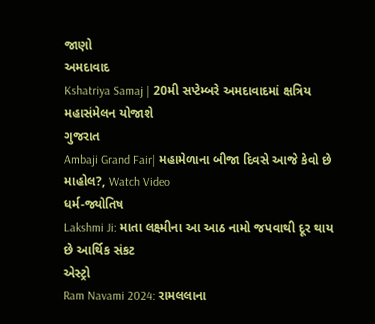જાણો
અમદાવાદ
Kshatriya Samaj | 20મી સપ્ટેમ્બરે અમદાવાદમાં ક્ષત્રિય મહાસંમેલન યોજાશે
ગુજરાત
Ambaji Grand Fair| મહામેળાના બીજા દિવસે આજે કેવો છે માહોલ?, Watch Video
ધર્મ-જ્યોતિષ
Lakshmi Ji: માતા લક્ષ્મીના આ આઠ નામો જપવાથી દૂર થાય છે આર્થિક સંકટ
એસ્ટ્રો
Ram Navami 2024: રામલલાના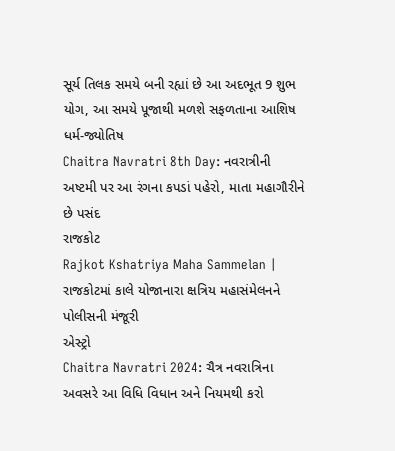સૂર્ય તિલક સમયે બની રહ્યાં છે આ અદભૂત 9 શુભ યોગ, આ સમયે પૂજાથી મળશે સફળતાના આશિષ
ધર્મ-જ્યોતિષ
Chaitra Navratri 8th Day: નવરાત્રીની અષ્ટમી પર આ રંગના કપડાં પહેરો, માતા મહાગૌરીને છે પસંદ
રાજકોટ
Rajkot Kshatriya Maha Sammelan | રાજકોટમાં કાલે યોજાનારા ક્ષત્રિય મહાસંમેલનને પોલીસની મંજૂરી
એસ્ટ્રો
Chaitra Navratri 2024: ચૈત્ર નવરાત્રિના અવસરે આ વિધિ વિધાન અને નિયમથી કરો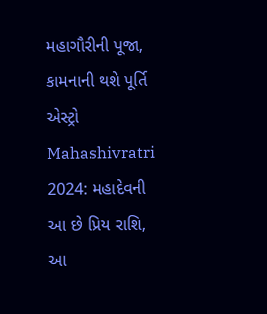મહાગૌરીની પૂજા, કામનાની થશે પૂર્તિ
એસ્ટ્રો
Mahashivratri 2024: મહાદેવની આ છે પ્રિય રાશિ, આ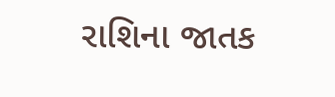રાશિના જાતક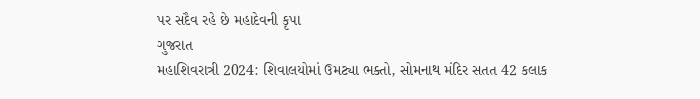પર સદૈવ રહે છે મહાદેવની કૃપા
ગુજરાત
મહાશિવરાત્રી 2024: શિવાલયોમાં ઉમટ્યા ભક્તો, સોમનાથ મંદિર સતત 42 કલાક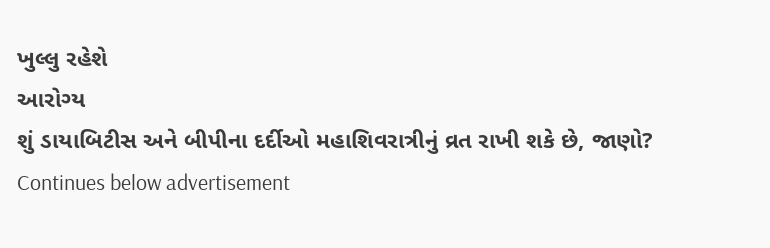ખુલ્લુ રહેશે
આરોગ્ય
શું ડાયાબિટીસ અને બીપીના દર્દીઓ મહાશિવરાત્રીનું વ્રત રાખી શકે છે, જાણો?
Continues below advertisement